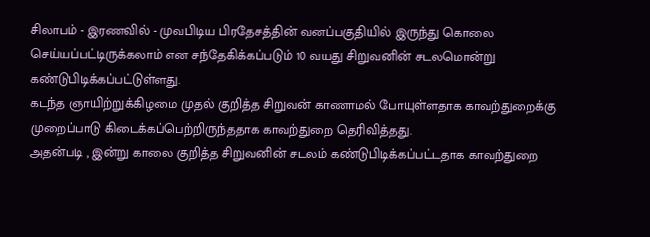சிலாபம் - இரணவில் - முவபிடிய பிரதேசத்தின் வனப்பகுதியில் இருந்து கொலை செய்யப்பட்டிருக்கலாம் என சந்தேகிக்கப்படும் 10 வயது சிறுவனின் சடலமொன்று கண்டுபிடிக்கப்பட்டுள்ளது.
கடந்த ஞாயிற்றுக்கிழமை முதல் குறித்த சிறுவன் காணாமல் போயுள்ளதாக காவற்துறைக்கு முறைப்பாடு கிடைக்கப்பெற்றிருந்ததாக காவற்துறை தெரிவித்தது.
அதன்படி , இன்று காலை குறித்த சிறுவனின் சடலம் கண்டுபிடிக்கப்பட்டதாக காவற்துறை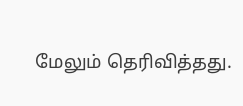மேலும் தெரிவித்தது.